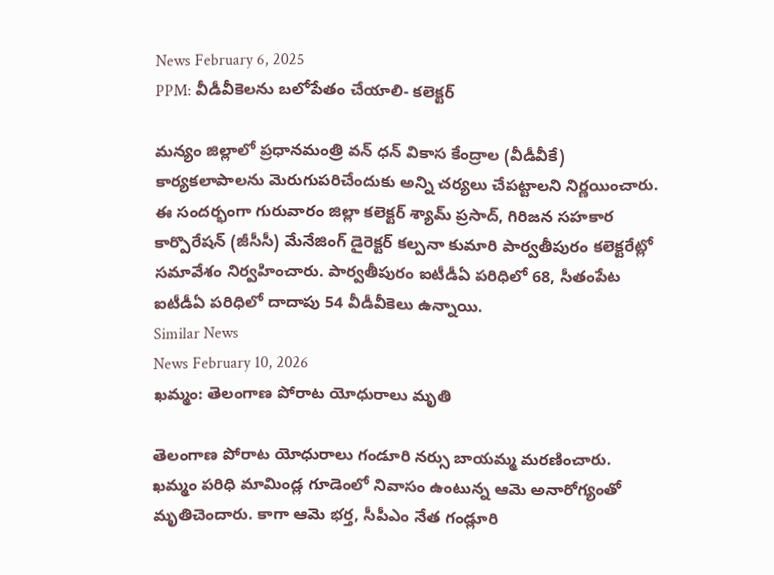News February 6, 2025
PPM: వీడీవీకెలను బలోపేతం చేయాలి- కలెక్టర్

మన్యం జిల్లాలో ప్రధానమంత్రి వన్ ధన్ వికాస కేంద్రాల (వీడీవీకే) కార్యకలాపాలను మెరుగుపరిచేందుకు అన్ని చర్యలు చేపట్టాలని నిర్ణయించారు. ఈ సందర్భంగా గురువారం జిల్లా కలెక్టర్ శ్యామ్ ప్రసాద్, గిరిజన సహకార కార్పొరేషన్ (జీసీసీ) మేనేజింగ్ డైరెక్టర్ కల్పనా కుమారి పార్వతీపురం కలెక్టరేట్లో సమావేశం నిర్వహించారు. పార్వతీపురం ఐటీడీఏ పరిధిలో 68, సీతంపేట ఐటీడీఏ పరిధిలో దాదాపు 54 వీడీవీకెలు ఉన్నాయి.
Similar News
News February 10, 2026
ఖమ్మం: తెలంగాణ పోరాట యోధురాలు మృతి

తెలంగాణ పోరాట యోధురాలు గండూరి నర్సు బాయమ్మ మరణించారు. ఖమ్మం పరిధి మామిండ్ల గూడెంలో నివాసం ఉంటున్న ఆమె అనారోగ్యంతో మృతిచెందారు. కాగా ఆమె భర్త, సీపీఎం నేత గండ్లూరి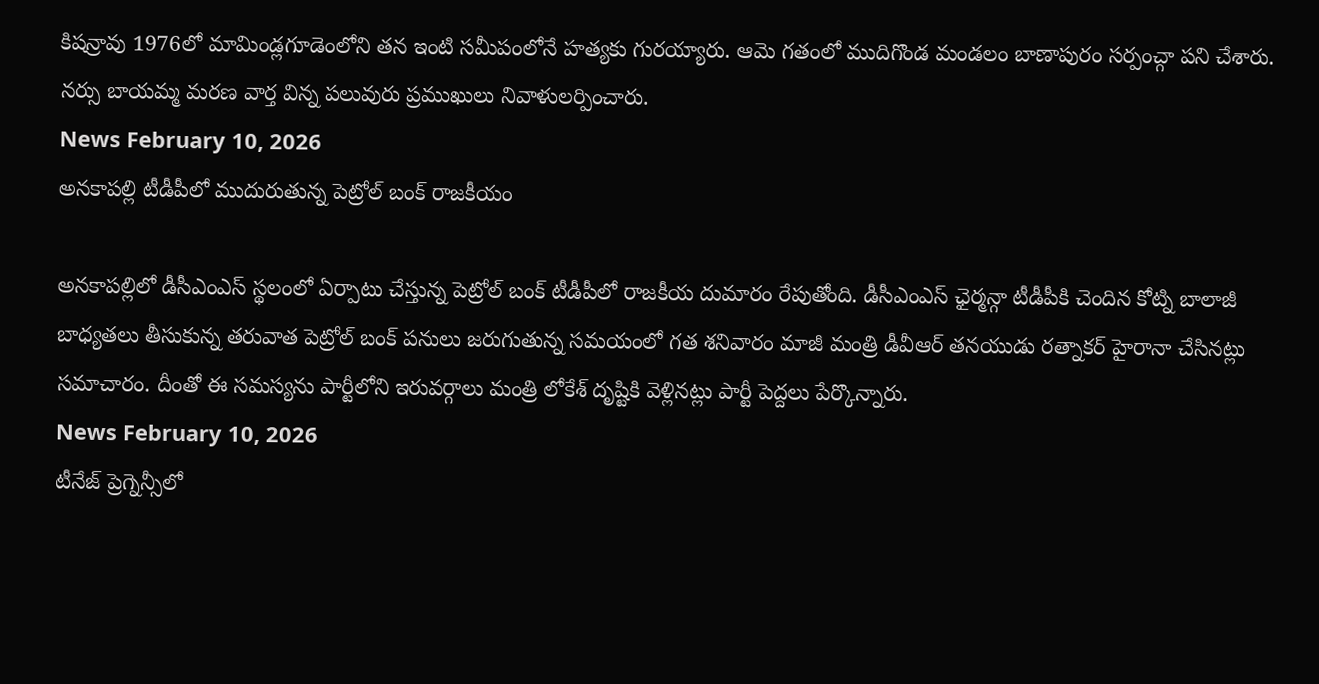కిషన్రావు 1976లో మామిండ్లగూడెంలోని తన ఇంటి సమీపంలోనే హత్యకు గురయ్యారు. ఆమె గతంలో ముదిగొండ మండలం బాణాపురం సర్పంచ్గా పని చేశారు. నర్సు బాయమ్మ మరణ వార్త విన్న పలువురు ప్రముఖులు నివాళులర్పించారు.
News February 10, 2026
అనకాపల్లి టీడీపీలో ముదురుతున్న పెట్రోల్ బంక్ రాజకీయం

అనకాపల్లిలో డీసీఎంఎస్ స్థలంలో ఏర్పాటు చేస్తున్న పెట్రోల్ బంక్ టీడీపీలో రాజకీయ దుమారం రేపుతోంది. డీసీఎంఎస్ ఛైర్మన్గా టీడీపీకి చెందిన కోట్ని బాలాజీ బాధ్యతలు తీసుకున్న తరువాత పెట్రోల్ బంక్ పనులు జరుగుతున్న సమయంలో గత శనివారం మాజీ మంత్రి డీవీఆర్ తనయుడు రత్నాకర్ హైరానా చేసినట్లు సమాచారం. దీంతో ఈ సమస్యను పార్టీలోని ఇరువర్గాలు మంత్రి లోకేశ్ దృష్టికి వెళ్లినట్లు పార్టీ పెద్దలు పేర్కొన్నారు.
News February 10, 2026
టీనేజ్ ప్రెగ్నెన్సీలో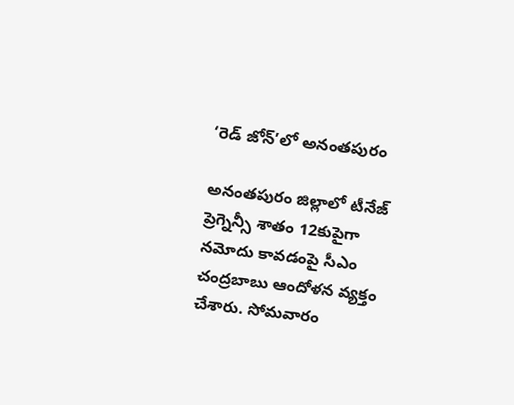‘రెడ్ జోన్’లో అనంతపురం

అనంతపురం జిల్లాలో టీనేజ్ ప్రెగ్నెన్సీ శాతం 12కుపైగా నమోదు కావడంపై సీఎం చంద్రబాబు ఆందోళన వ్యక్తం చేశారు. సోమవారం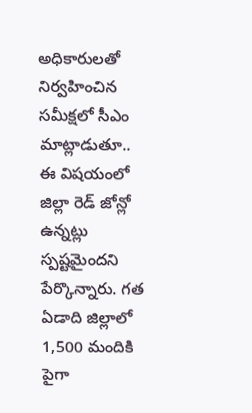అధికారులతో నిర్వహించిన సమీక్షలో సీఎం మాట్లాడుతూ.. ఈ విషయంలో జిల్లా రెడ్ జోన్లో ఉన్నట్లు స్పష్టమైందని పేర్కొన్నారు. గత ఏడాది జిల్లాలో 1,500 మందికి పైగా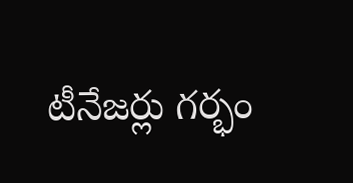టీనేజర్లు గర్భం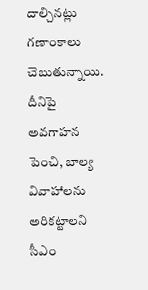దాల్చినట్లు గణాంకాలు చెబుతున్నాయి. దీనిపై అవగాహన పెంచి, బాల్య వివాహాలను అరికట్టాలని సీఎం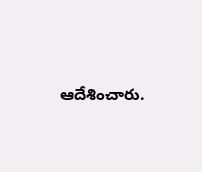ఆదేశించారు.